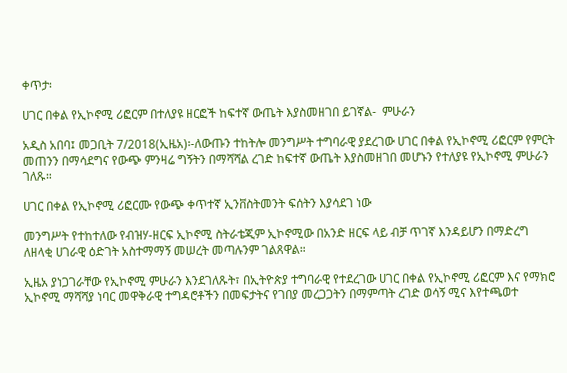ቀጥታ፡

ሀገር በቀል የኢኮኖሚ ሪፎርም በተለያዩ ዘርፎች ከፍተኛ ውጤት እያስመዘገበ ይገኛል-  ምሁራን

አዲስ አበባ፤ መጋቢት 7/2018(ኢዜአ)፡-ለውጡን ተከትሎ መንግሥት ተግባራዊ ያደረገው ሀገር በቀል የኢኮኖሚ ሪፎርም የምርት መጠንን በማሳደግና የውጭ ምንዛሬ ግኝትን በማሻሻል ረገድ ከፍተኛ ውጤት እያስመዘገበ መሆኑን የተለያዩ የኢኮኖሚ ምሁራን  ገለጹ።

ሀገር በቀል የኢኮኖሚ ሪፎርሙ የውጭ ቀጥተኛ ኢንቨስትመንት ፍሰትን እያሳደገ ነው

መንግሥት የተከተለው የብዝሃ-ዘርፍ ኢኮኖሚ ስትራቴጂም ኢኮኖሚው በአንድ ዘርፍ ላይ ብቻ ጥገኛ እንዳይሆን በማድረግ ለዘላቂ ሀገራዊ ዕድገት አስተማማኝ መሠረት መጣሉንም ገልጸዋል።

ኢዜአ ያነጋገራቸው የኢኮኖሚ ምሁራን እንደገለጹት፣ በኢትዮጵያ ተግባራዊ የተደረገው ሀገር በቀል የኢኮኖሚ ሪፎርም እና የማክሮ ኢኮኖሚ ማሻሻያ ነባር መዋቅራዊ ተግዳሮቶችን በመፍታትና የገበያ መረጋጋትን በማምጣት ረገድ ወሳኝ ሚና እየተጫወተ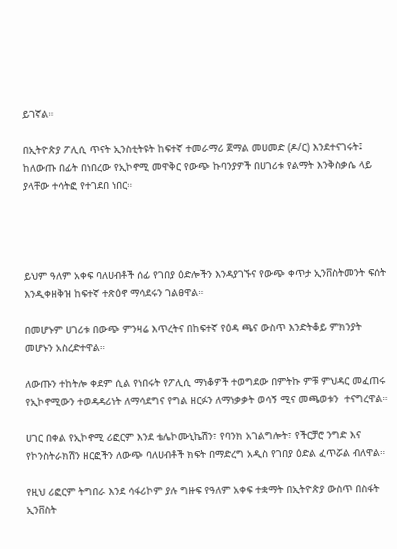ይገኛል።

በኢትዮጵያ ፖሊሲ ጥናት ኢንስቲትዩት ከፍተኛ ተመራማሪ ጀማል መሀመድ (ዶ/ር) እንደተናገሩት፤ ከለውጡ በፊት በነበረው የኢኮኖሚ መዋቅር የውጭ ኩባንያዎች በሀገሪቱ የልማት እንቅስቃሴ ላይ ያላቸው ተሳትፎ የተገደበ ነበር።




ይህም ዓለም አቀፍ ባለሀብቶች ሰፊ የገበያ ዕድሎችን እንዳያገኙና የውጭ ቀጥታ ኢንቨስትመንት ፍሰት እንዲቀዘቅዝ ከፍተኛ ተጽዕኖ ማሳደሩን ገልፀዋል።

በመሆኑም ሀገሪቱ በውጭ ምንዛሬ እጥረትና በከፍተኛ የዕዳ ጫና ውስጥ እንድትቆይ ምክንያት መሆኑን አስረድተዋል።

ለውጡን ተከትሎ ቀደም ሲል የነበሩት የፖሊሲ ማነቆዎች ተወግደው በምትኩ ምቹ ምህዳር መፈጠሩ የኢኮኖሚውን ተወዳዳሪነት ለማሳደግና የግል ዘርፉን ለማነቃቃት ወሳኝ ሚና መጫወቱን  ተናግረዋል።

ሀገር በቀል የኢኮኖሚ ሪፎርም እንደ ቴሌኮሙኒኬሽን፣ የባንክ አገልግሎት፣ የችርቻሮ ንግድ እና የኮንስትራክሽን ዘርፎችን ለውጭ ባለሀብቶች ክፍት በማድረግ አዲስ የገበያ ዕድል ፈጥሯል ብለዋል።

የዚህ ሪፎርም ትግበራ እንደ ሳፋሪኮም ያሉ ግዙፍ የዓለም አቀፍ ተቋማት በኢትዮጵያ ውስጥ በስፋት ኢንቨስት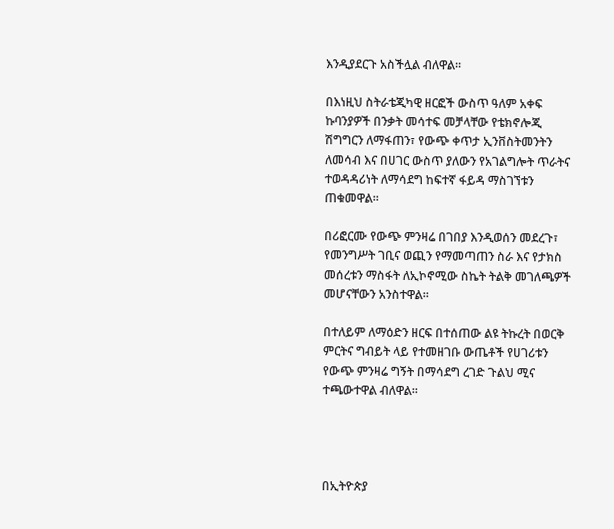እንዲያደርጉ አስችሏል ብለዋል።

በእነዚህ ስትራቴጂካዊ ዘርፎች ውስጥ ዓለም አቀፍ ኩባንያዎች በንቃት መሳተፍ መቻላቸው የቴክኖሎጂ ሽግግርን ለማፋጠን፣ የውጭ ቀጥታ ኢንቨስትመንትን ለመሳብ እና በሀገር ውስጥ ያለውን የአገልግሎት ጥራትና ተወዳዳሪነት ለማሳደግ ከፍተኛ ፋይዳ ማስገኘቱን ጠቁመዋል።

በሪፎርሙ የውጭ ምንዛሬ በገበያ እንዲወሰን መደረጉ፣ የመንግሥት ገቢና ወጪን የማመጣጠን ስራ እና የታክስ መሰረቱን ማስፋት ለኢኮኖሚው ስኬት ትልቅ መገለጫዎች መሆናቸውን አንስተዋል።

በተለይም ለማዕድን ዘርፍ በተሰጠው ልዩ ትኩረት በወርቅ ምርትና ግብይት ላይ የተመዘገቡ ውጤቶች የሀገሪቱን የውጭ ምንዛሬ ግኝት በማሳደግ ረገድ ጉልህ ሚና ተጫውተዋል ብለዋል።




በኢትዮጵያ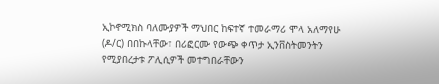ኢኮኖሚክስ ባለሙያዎች ማህበር ከፍተኛ ተመራማሪ ሞላ አለማየሁ (ዶ/ር) በበኩላቸው፣ በሪፎርሙ የውጭ ቀጥታ ኢንቨስትመንትን የሚያበረታቱ ፖሊሲዎች መተግበራቸውን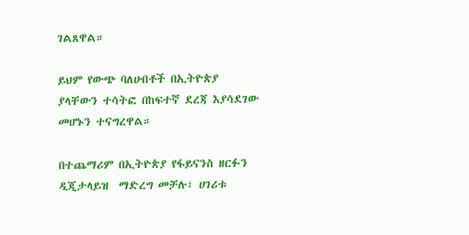ገልጸዋል።

ይህም የውጭ ባለሀብቶች በኢትዮጵያ ያላቸውን ተሳትፎ በከፍተኛ ደረጃ እያሳደገው መሆኑን ተናግረዋል።

በተጨማሪም በኢትዮጵያ የፋይናንስ ዘርፉን ዲጂታላይዝ  ማድረግ መቻሉ፣ ሀገሪቱ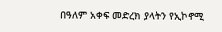በዓለም አቀፍ መድረክ ያላትን የኢኮኖሚ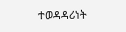ተወዳዳሪነት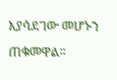እያሳደገው መሆኑን ጠቁመዋል።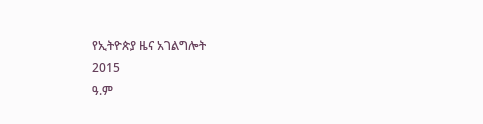የኢትዮጵያ ዜና አገልግሎት
2015
ዓ.ም